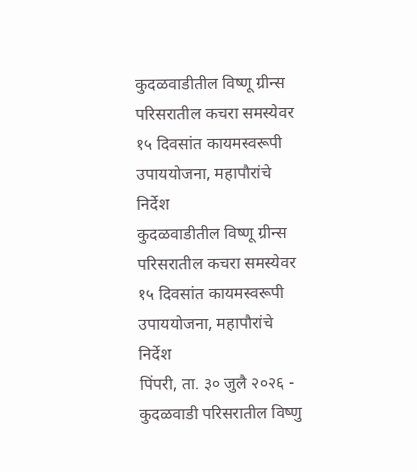कुदळवाडीतील विष्णू ग्रीन्स परिसरातील कचरा समस्येवर १५ दिवसांत कायमस्वरूपी उपाययोजना, महापौरांचे निर्देश
कुदळवाडीतील विष्णू ग्रीन्स परिसरातील कचरा समस्येवर १५ दिवसांत कायमस्वरूपी उपाययोजना, महापौरांचे निर्देश
पिंपरी, ता. ३० जुलै २०२६ - कुदळवाडी परिसरातील विष्णु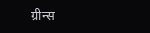ग्रीन्स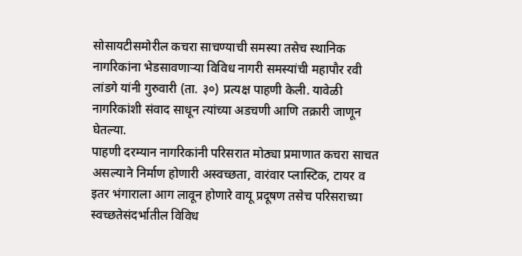सोसायटीसमोरील कचरा साचण्याची समस्या तसेच स्थानिक नागरिकांना भेडसावणाऱ्या विविध नागरी समस्यांची महापौर रवी लांडगे यांनी गुरुवारी (ता. ३०) प्रत्यक्ष पाहणी केली. यावेळी नागरिकांशी संवाद साधून त्यांच्या अडचणी आणि तक्रारी जाणून घेतल्या.
पाहणी दरम्यान नागरिकांनी परिसरात मोठ्या प्रमाणात कचरा साचत असल्याने निर्माण होणारी अस्वच्छता, वारंवार प्लास्टिक, टायर व इतर भंगाराला आग लावून होणारे वायू प्रदूषण तसेच परिसराच्या स्वच्छतेसंदर्भातील विविध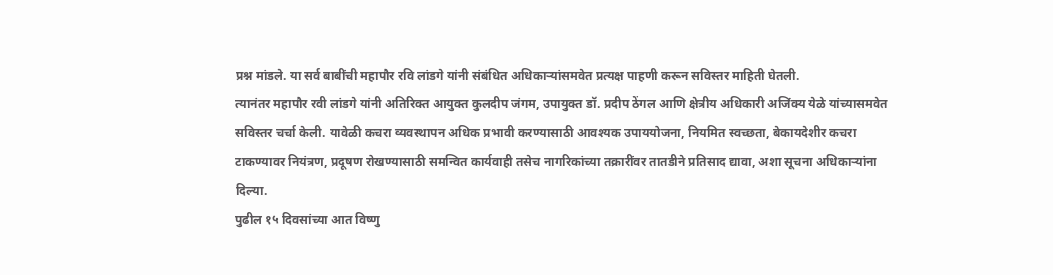प्रश्न मांडले. या सर्व बाबींची महापौर रवि लांडगे यांनी संबंधित अधिकाऱ्यांसमवेत प्रत्यक्ष पाहणी करून सविस्तर माहिती घेतली.
त्यानंतर महापौर रवी लांडगे यांनी अतिरिक्त आयुक्त कुलदीप जंगम, उपायुक्त डॉ. प्रदीप ठेंगल आणि क्षेत्रीय अधिकारी अजिंक्य येळे यांच्यासमवेत सविस्तर चर्चा केली. यावेळी कचरा व्यवस्थापन अधिक प्रभावी करण्यासाठी आवश्यक उपाययोजना, नियमित स्वच्छता, बेकायदेशीर कचरा टाकण्यावर नियंत्रण, प्रदूषण रोखण्यासाठी समन्वित कार्यवाही तसेच नागरिकांच्या तक्रारींवर तातडीने प्रतिसाद द्यावा, अशा सूचना अधिकाऱ्यांना दिल्या.
पुढील १५ दिवसांच्या आत विष्णु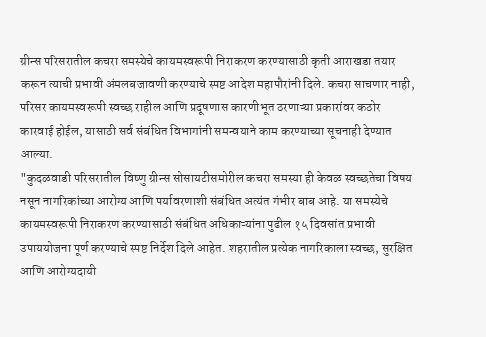ग्रीन्स परिसरातील कचरा समस्येचे कायमस्वरूपी निराकरण करण्यासाठी कृती आराखडा तयार करून त्याची प्रभावी अंमलबजावणी करण्याचे स्पष्ट आदेश महापौरांनी दिले. कचरा साचणार नाही, परिसर कायमस्वरूपी स्वच्छ राहील आणि प्रदूषणास कारणीभूत ठरणाऱ्या प्रकारांवर कठोर कारवाई होईल, यासाठी सर्व संबंधित विभागांनी समन्वयाने काम करण्याच्या सूचनाही देण्यात आल्या.
"कुदळवाडी परिसरातील विष्णु ग्रीन्स सोसायटीसमोरील कचरा समस्या ही केवळ स्वच्छतेचा विषय नसून नागरिकांच्या आरोग्य आणि पर्यावरणाशी संबंधित अत्यंत गंभीर बाब आहे. या समस्येचे कायमस्वरूपी निराकरण करण्यासाठी संबंधित अधिकाऱ्यांना पुढील १५ दिवसांत प्रभावी उपाययोजना पूर्ण करण्याचे स्पष्ट निर्देश दिले आहेत. शहरातील प्रत्येक नागरिकाला स्वच्छ, सुरक्षित आणि आरोग्यदायी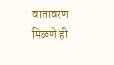वातावरण मिळणे ही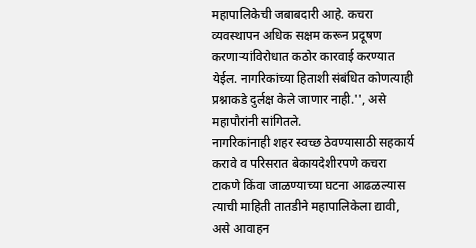महापालिकेची जबाबदारी आहे. कचरा व्यवस्थापन अधिक सक्षम करून प्रदूषण करणाऱ्यांविरोधात कठोर कारवाई करण्यात येईल. नागरिकांच्या हिताशी संबंधित कोणत्याही प्रश्नाकडे दुर्लक्ष केले जाणार नाही.'', असे महापौरांनी सांगितले.
नागरिकांनाही शहर स्वच्छ ठेवण्यासाठी सहकार्य करावे व परिसरात बेकायदेशीरपणे कचरा टाकणे किंवा जाळण्याच्या घटना आढळल्यास त्याची माहिती तातडीने महापालिकेला द्यावी, असे आवाहन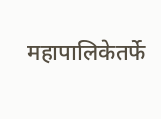महापालिकेतर्फे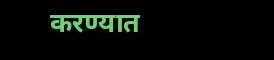करण्यात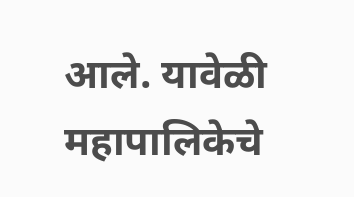आले. यावेळी महापालिकेचे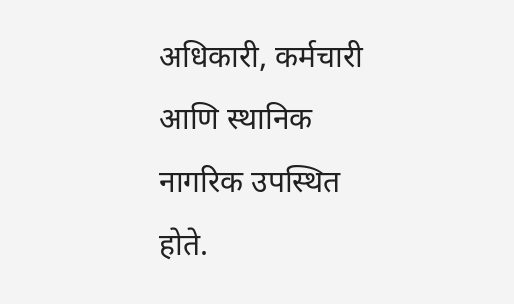अधिकारी, कर्मचारी आणि स्थानिक नागरिक उपस्थित होते.